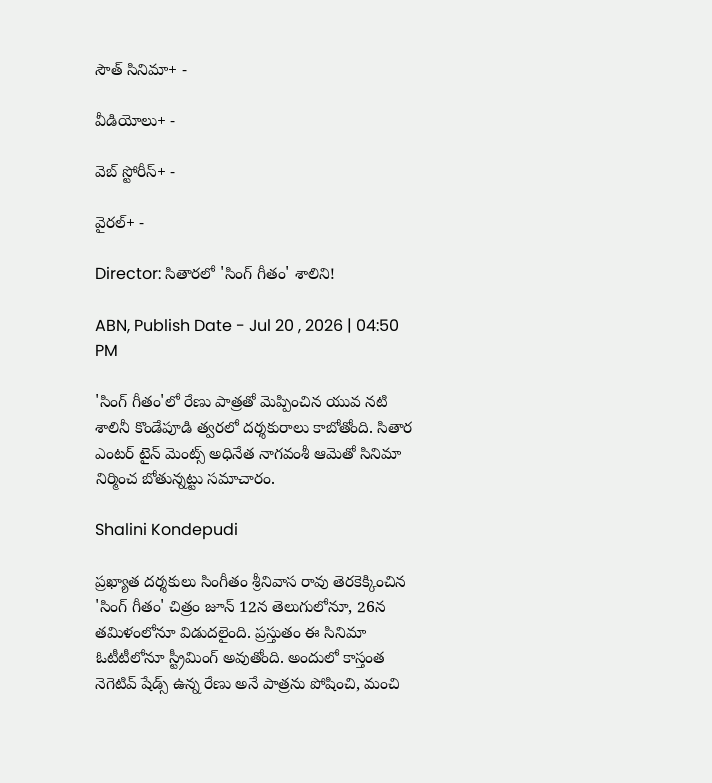సౌత్ సినిమా+ -

వీడియోలు+ -

వెబ్ స్టోరీస్+ -

వైరల్+ -

Director: సితారలో 'సింగ్ గీతం' శాలిని!

ABN, Publish Date - Jul 20 , 2026 | 04:50 PM

'సింగ్‌ గీతం'లో రేణు పాత్రతో మెప్పించిన యువ నటి శాలినీ కొండేపూడి త్వరలో దర్శకురాలు కాబోతోంది. సితార ఎంటర్ టైన్ మెంట్స్ అధినేత నాగవంశీ ఆమెతో సినిమా నిర్మించ బోతున్నట్టు సమాచారం.

Shalini Kondepudi

ప్రఖ్యాత దర్శకులు సింగీతం శ్రీనివాస రావు తెరకెక్కించిన 'సింగ్‌ గీతం' చిత్రం జూన్ 12న తెలుగులోనూ, 26న తమిళంలోనూ విడుదలైంది. ప్రస్తుతం ఈ సినిమా ఓటీటీలోనూ స్ట్రీమింగ్‌ అవుతోంది. అందులో కాస్తంత నెగెటివ్‌ షేడ్స్ ఉన్న రేణు అనే పాత్రను పోషించి, మంచి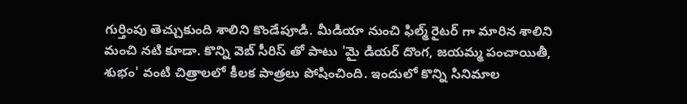గుర్తింపు తెచ్చుకుంది శాలిని కొండేపూడి. మీడియా నుంచి ఫిల్మ్ రైటర్ గా మారిన శాలిని మంచి నటి కూడా. కొన్ని వెబ్ సీరిస్ తో పాటు 'మై డియర్ దొంగ, జయమ్మ పంచాయితీ, శుభం' వంటి చిత్రాలలో కీలక పాత్రలు పోషించింది. ఇందులో కొన్ని సినిమాల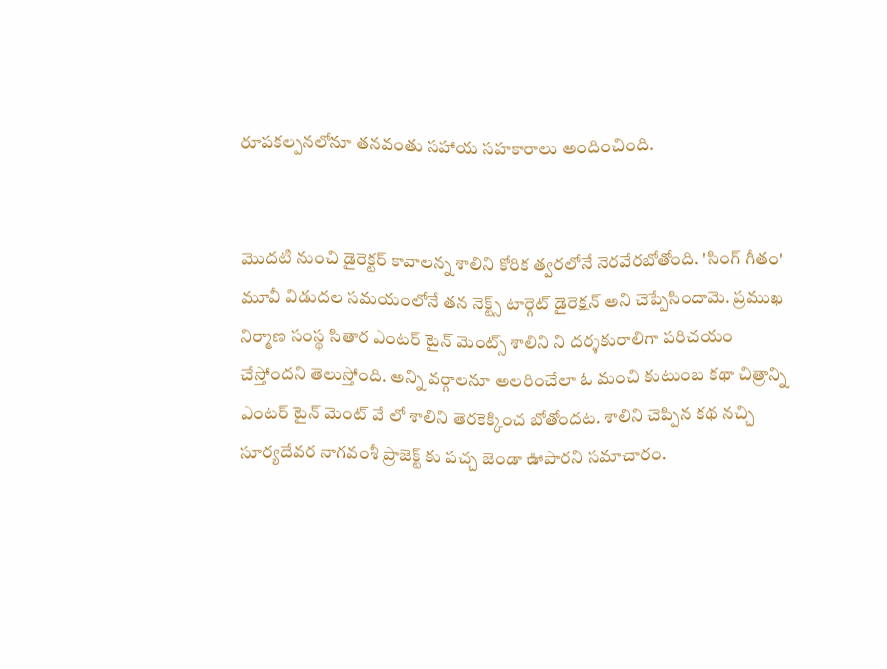రూపకల్పనలోనూ తనవంతు సహాయ సహకారాలు అందించింది.


మొదటి నుంచి డైరెక్టర్ కావాలన్న శాలిని కోరిక త్వరలోనే నెరవేరబోతోంది. 'సింగ్‌ గీతం' మూవీ విడుదల సమయంలోనే తన నెక్ట్స్ టార్గెట్ డైరెక్షన్ అని చెప్పేసిందామె. ప్రముఖ నిర్మాణ సంస్థ సితార ఎంటర్ టైన్ మెంట్స్ శాలిని ని దర్శకురాలిగా పరిచయం చేస్తోందని తెలుస్తోంది. అన్ని వర్గాలనూ అలరించేలా ఓ మంచి కుటుంబ కథా చిత్రాన్ని ఎంటర్ టైన్ మెంట్ వే లో శాలిని తెరకెక్కించ బోతోందట. శాలిని చెప్పిన కథ నచ్చి సూర్యదేవర నాగవంశీ ప్రాజెక్ట్ కు పచ్చ జెండా ఊపారని సమాచారం.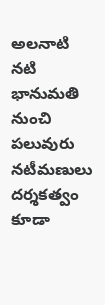అలనాటి నటి భానుమతి నుంచి పలువురు నటీమణులు దర్శకత్వం కూడా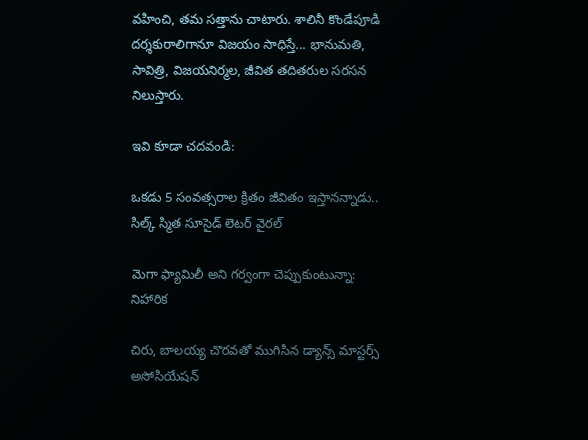వహించి, తమ సత్తాను చాటారు. శాలినీ కొండేపూడి దర్శకురాలిగానూ విజయం సాధిస్తే... భానుమతి, సావిత్రి, విజయనిర్మల, జీవిత తదితరుల సరసన నిలుస్తారు.

ఇవి కూడా చదవండి:

ఒకడు 5 సంవత్సరాల క్రితం జీవితం ఇస్తానన్నాడు.. సిల్క్ స్మిత సూసైడ్ లెటర్ వైరల్

మెగా ఫ్యామిలీ అని గర్వంగా చెప్పుకుంటున్నా: నిహారిక

చిరు, బాలయ్య చొరవతో ముగిసిన డ్యాన్స్ మాస్టర్స్ అసోసియేషన్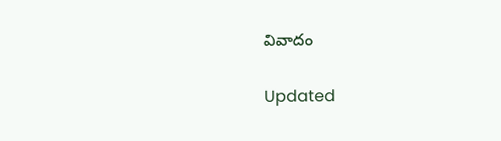వివాదం

Updated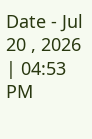Date - Jul 20 , 2026 | 04:53 PM